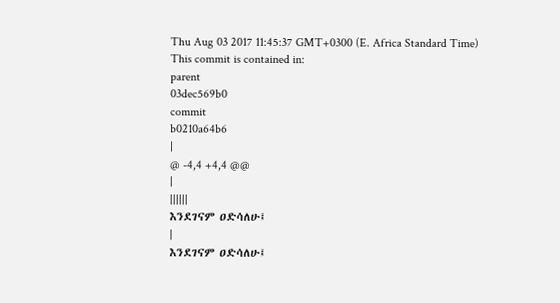Thu Aug 03 2017 11:45:37 GMT+0300 (E. Africa Standard Time)
This commit is contained in:
parent
03dec569b0
commit
b0210a64b6
|
@ -4,4 +4,4 @@
|
||||||
እንደገናም ዐድሳለሁ፤
|
እንደገናም ዐድሳለሁ፤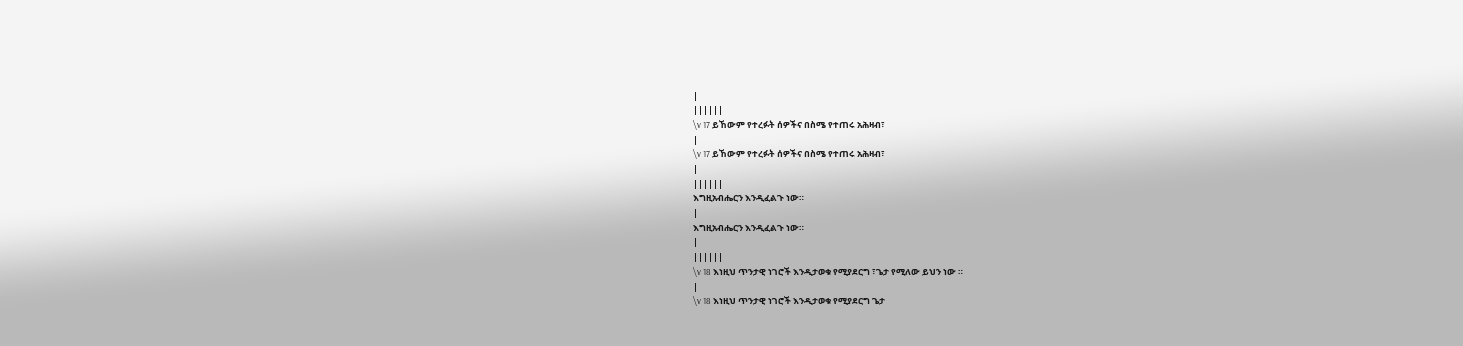|
||||||
\v 17 ይኸውም የተረፉት ሰዎችና በስሜ የተጠሩ አሕዛብ፣
|
\v 17 ይኸውም የተረፉት ሰዎችና በስሜ የተጠሩ አሕዛብ፣
|
||||||
እግዚአብሔርን እንዲፈልጉ ነው።
|
እግዚአብሔርን እንዲፈልጉ ነው።
|
||||||
\v 18 እነዚህ ጥንታዊ ነገሮች እንዲታወቁ የሚያደርግ ፣ጌታ የሚለው ይህን ነው ።
|
\v 18 እነዚህ ጥንታዊ ነገሮች እንዲታወቁ የሚያደርግ ጌታ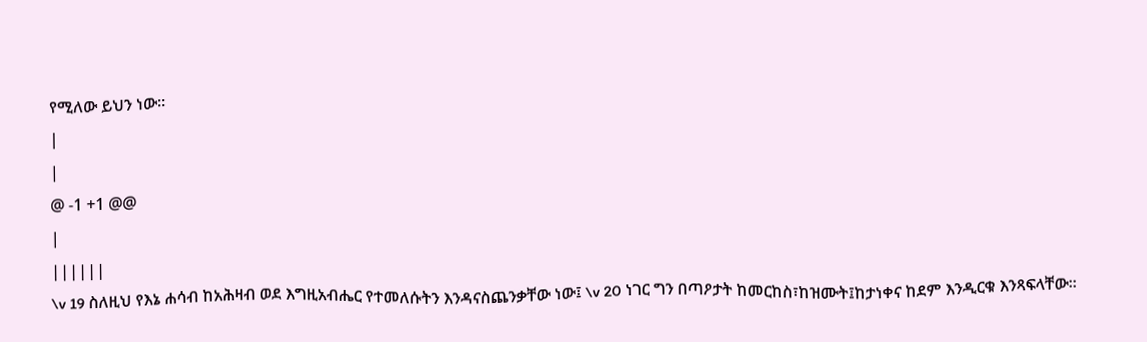የሚለው ይህን ነው።
|
|
@ -1 +1 @@
|
||||||
\v 19 ስለዚህ የእኔ ሐሳብ ከአሕዛብ ወደ እግዚአብሔር የተመለሱትን እንዳናስጨንቃቸው ነው፤ \v 20 ነገር ግን በጣዖታት ከመርከስ፣ከዝሙት፤ከታነቀና ከደም እንዲርቁ እንጻፍላቸው።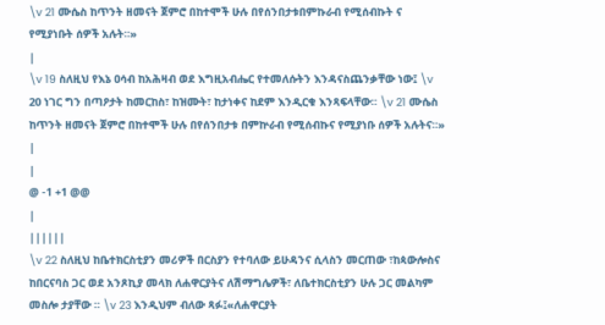\v 21 ሙሴስ ከጥንት ዘመናት ጀምሮ በከተሞች ሁሉ በየሰንበታቱበምኩራብ የሚሰብኩት ና የሚያነቡት ሰዎች አሉት።»
|
\v 19 ስለዚህ የእኔ ዐሳብ ከአሕዛብ ወደ እግዚአብሔር የተመለሱትን እንዳናስጨንቃቸው ነው፤ \v 20 ነገር ግን በጣዖታት ከመርከስ፣ ከዝሙት፣ ከታነቀና ከደም እንዲርቁ እንጻፍላቸው። \v 21 ሙሴስ ከጥንት ዘመናት ጀምሮ በከተሞች ሁሉ በየሰንበታቱ በምኵራብ የሚሰብኩና የሚያነቡ ሰዎች አሉትና።»
|
|
@ -1 +1 @@
|
||||||
\v 22 ስለዚህ ከቤተክርስቲያን መሪዎች በርስያን የተባለው ይሁዳንና ሲላስን መርጠው ፣ከጳውሎስና ከበርናባስ ጋር ወደ አንጾኪያ መላክ ለሐዋርያትና ለሽማግሌዎች፣ ለቤተክርስቲያን ሁሉ ጋር መልካም መስሎ ታያቸው ። \v 23 እንዲህም ብለው ጻፉ፤«ለሐዋርያት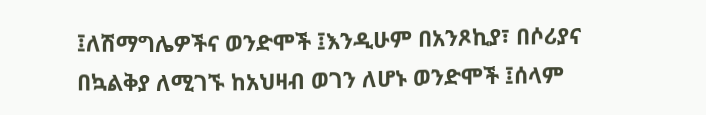፤ለሽማግሌዎችና ወንድሞች ፤እንዲሁም በአንጾኪያ፣ በሶሪያና በኳልቅያ ለሚገኙ ከአህዛብ ወገን ለሆኑ ወንድሞች ፤ሰላም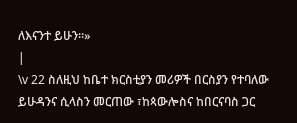ለእናንተ ይሁን።»
|
\v 22 ስለዚህ ከቤተ ክርስቲያን መሪዎች በርስያን የተባለው ይሁዳንና ሲላስን መርጠው ፣ከጳውሎስና ከበርናባስ ጋር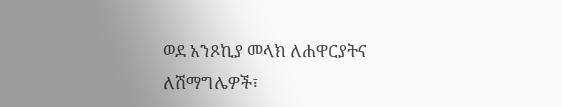ወደ አንጾኪያ መላክ ለሐዋርያትና ለሽማግሌዎች፣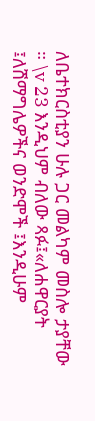ለቤተክርስቲያን ሁሉ ጋር መልካም መስሎ ታያቸው ። \v 23 እንዲህም ብለው ጻፉ፤«ለሐዋርያት ፤ለሽማግሌዎችና ወንድሞች ፤እንዲሁም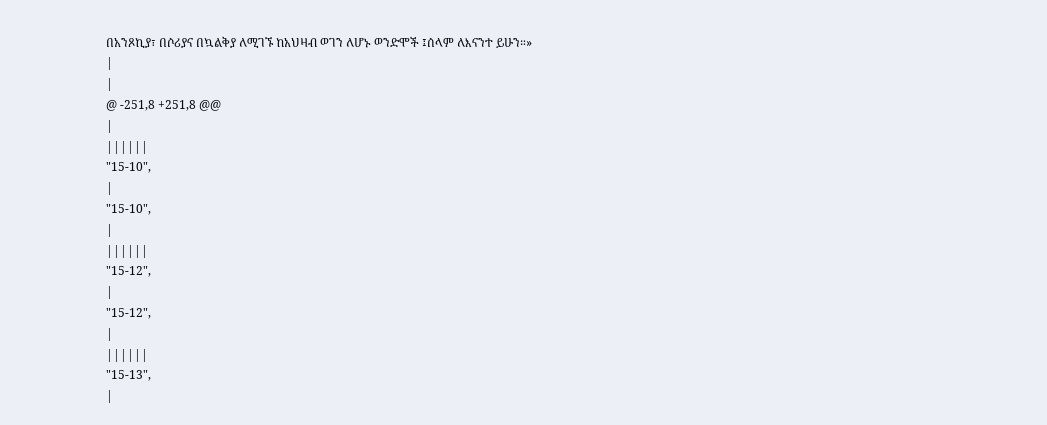በአንጾኪያ፣ በሶሪያና በኳልቅያ ለሚገኙ ከአህዛብ ወገን ለሆኑ ወንድሞች ፤ሰላም ለእናንተ ይሁን።»
|
|
@ -251,8 +251,8 @@
|
||||||
"15-10",
|
"15-10",
|
||||||
"15-12",
|
"15-12",
|
||||||
"15-13",
|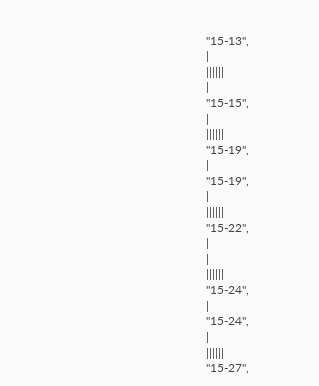"15-13",
|
||||||
|
"15-15",
|
||||||
"15-19",
|
"15-19",
|
||||||
"15-22",
|
|
||||||
"15-24",
|
"15-24",
|
||||||
"15-27",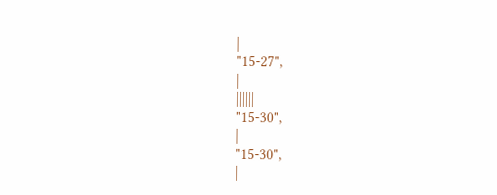|
"15-27",
|
||||||
"15-30",
|
"15-30",
|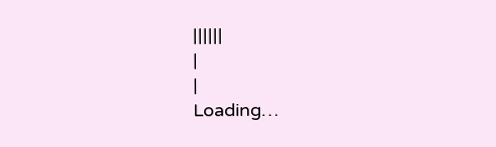||||||
|
|
Loading…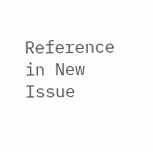Reference in New Issue